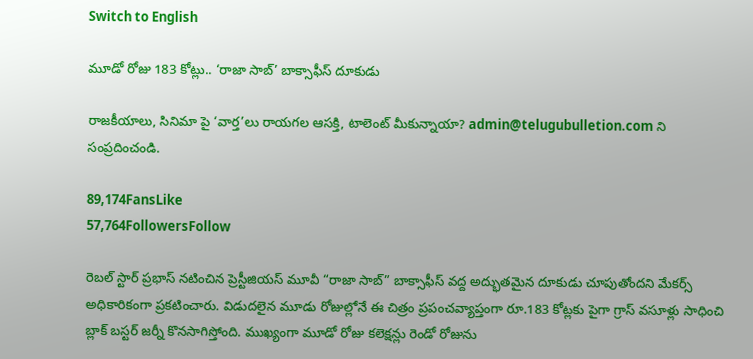Switch to English

మూడో రోజు 183 కోట్లు.. ‘రాజా సాబ్’ బాక్సాఫీస్ దూకుడు

రాజకీయాలు, సినిమా పై ‘వార్త’లు రాయగల ఆసక్తి, టాలెంట్ మీకున్నాయా? admin@telugubulletion.com ని సంప్రదించండి.

89,174FansLike
57,764FollowersFollow

రెబల్ స్టార్ ప్రభాస్ నటించిన ప్రెస్టీజియస్ మూవీ “రాజా సాబ్” బాక్సాఫీస్ వద్ద అద్భుతమైన దూకుడు చూపుతోందని మేకర్స్ అధికారికంగా ప్రకటించారు. విడుదలైన మూడు రోజుల్లోనే ఈ చిత్రం ప్రపంచవ్యాప్తంగా రూ.183 కోట్లకు పైగా గ్రాస్ వసూళ్లు సాధించి బ్లాక్ బస్టర్ జర్నీ కొనసాగిస్తోంది. ముఖ్యంగా మూడో రోజు కలెక్షన్లు రెండో రోజును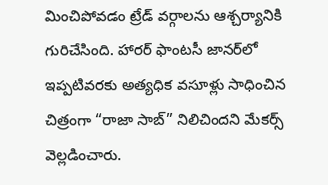మించిపోవడం ట్రేడ్ వర్గాలను ఆశ్చర్యానికి గురిచేసింది. హారర్ ఫాంటసీ జానర్‌లో ఇప్పటివరకు అత్యధిక వసూళ్లు సాధించిన చిత్రంగా “రాజా సాబ్” నిలిచిందని మేకర్స్ వెల్లడించారు.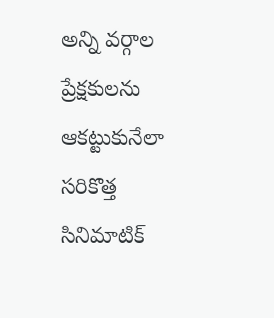అన్ని వర్గాల ప్రేక్షకులను ఆకట్టుకునేలా సరికొత్త సినిమాటిక్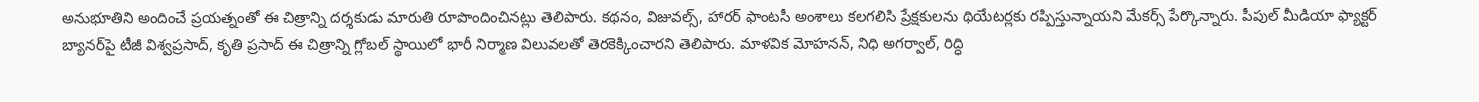అనుభూతిని అందించే ప్రయత్నంతో ఈ చిత్రాన్ని దర్శకుడు మారుతి రూపొందించినట్లు తెలిపారు. కథనం, విజువల్స్, హారర్ ఫాంటసీ అంశాలు కలగలిసి ప్రేక్షకులను థియేటర్లకు రప్పిస్తున్నాయని మేకర్స్ పేర్కొన్నారు. పీపుల్ మీడియా ఫ్యాక్టర్ బ్యానర్‌పై టీజీ విశ్వప్రసాద్, కృతి ప్రసాద్ ఈ చిత్రాన్ని గ్లోబల్ స్థాయిలో భారీ నిర్మాణ విలువలతో తెరకెక్కించారని తెలిపారు. మాళవిక మోహనన్, నిధి అగర్వాల్, రిద్ధి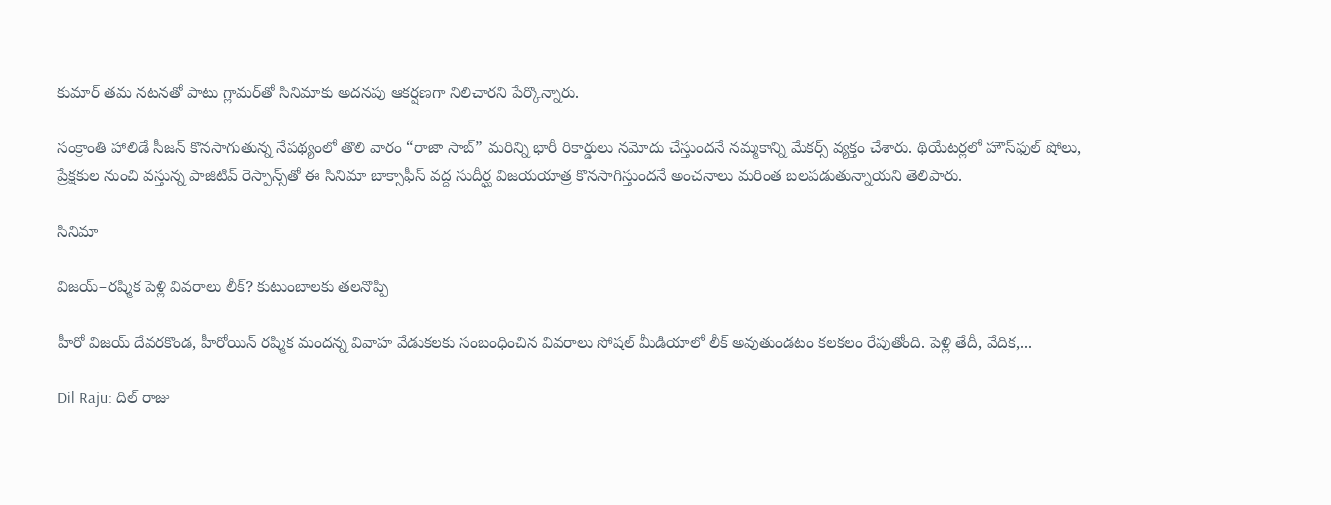కుమార్ తమ నటనతో పాటు గ్లామర్‌తో సినిమాకు అదనపు ఆకర్షణగా నిలిచారని పేర్కొన్నారు.

సంక్రాంతి హాలిడే సీజన్ కొనసాగుతున్న నేపథ్యంలో తొలి వారం “రాజా సాబ్” మరిన్ని భారీ రికార్డులు నమోదు చేస్తుందనే నమ్మకాన్ని మేకర్స్ వ్యక్తం చేశారు. థియేటర్లలో హౌస్‌ఫుల్ షోలు, ప్రేక్షకుల నుంచి వస్తున్న పాజిటివ్ రెస్పాన్స్‌తో ఈ సినిమా బాక్సాఫీస్ వద్ద సుదీర్ఘ విజయయాత్ర కొనసాగిస్తుందనే అంచనాలు మరింత బలపడుతున్నాయని తెలిపారు.

సినిమా

విజయ్–రష్మిక పెళ్లి వివరాలు లీక్? కుటుంబాలకు తలనొప్పి

హీరో విజయ్ దేవరకొండ, హీరోయిన్ రష్మిక మందన్న వివాహ వేడుకలకు సంబంధించిన వివరాలు సోషల్ మీడియాలో లీక్ అవుతుండటం కలకలం రేపుతోంది. పెళ్లి తేదీ, వేదిక,...

Dil Raju: దిల్ రాజు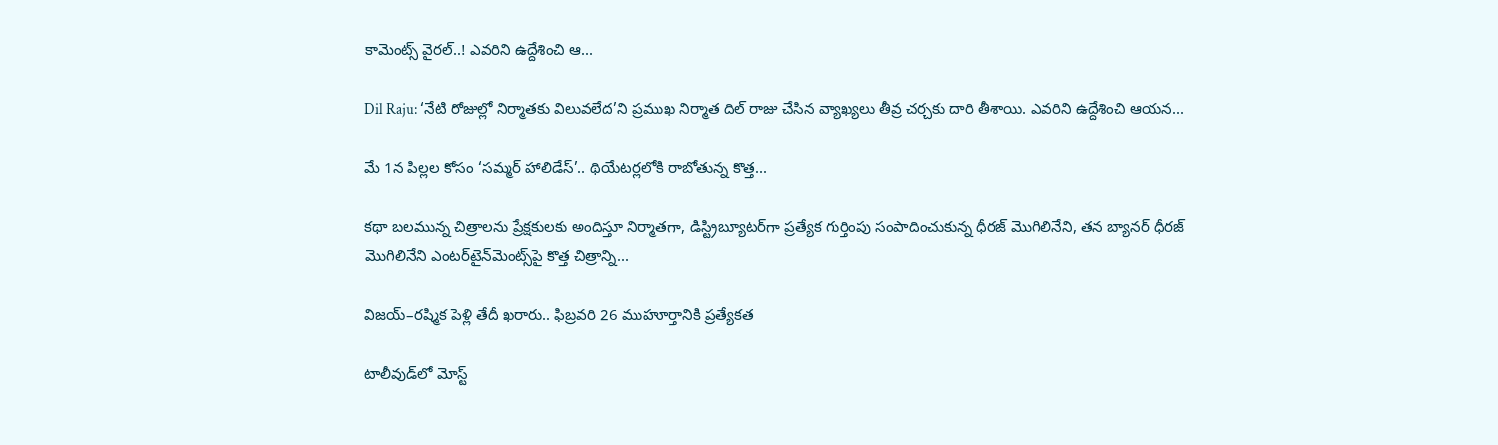కామెంట్స్ వైరల్..! ఎవరిని ఉద్దేశించి ఆ...

Dil Raju: ‘నేటి రోజుల్లో నిర్మాతకు విలువలేద’ని ప్రముఖ నిర్మాత దిల్ రాజు చేసిన వ్యాఖ్యలు తీవ్ర చర్చకు దారి తీశాయి. ఎవరిని ఉద్దేశించి ఆయన...

మే 1న పిల్లల కోసం ‘సమ్మర్ హాలిడేస్’.. థియేటర్లలోకి రాబోతున్న కొత్త...

కథా బలమున్న చిత్రాలను ప్రేక్షకులకు అందిస్తూ నిర్మాతగా, డిస్ట్రిబ్యూటర్‌గా ప్రత్యేక గుర్తింపు సంపాదించుకున్న ధీరజ్ మొగిలినేని, తన బ్యానర్ ధీరజ్ మొగిలినేని ఎంటర్‌టైన్‌మెంట్స్‌పై కొత్త చిత్రాన్ని...

విజయ్–రష్మిక పెళ్లి తేదీ ఖరారు.. ఫిబ్రవరి 26 ముహూర్తానికి ప్రత్యేకత

టాలీవుడ్‌లో మోస్ట్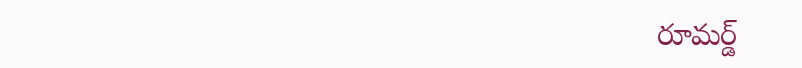రూమర్డ్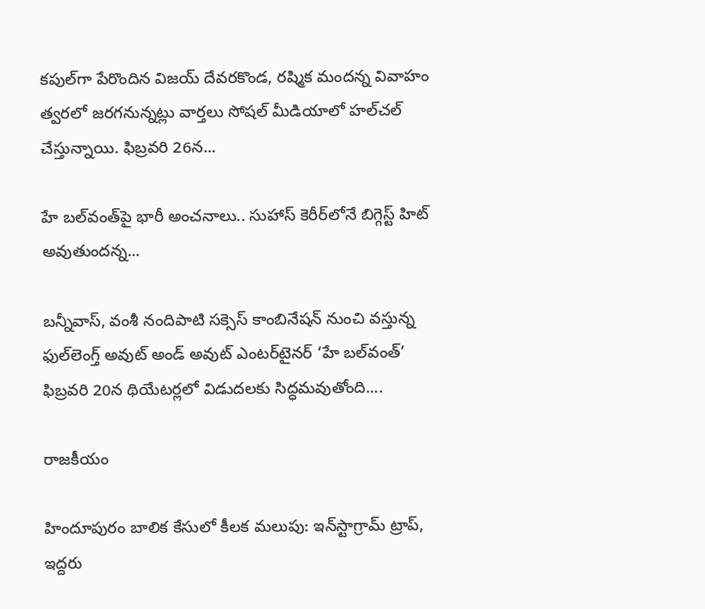కపుల్‌గా పేరొందిన విజయ్ దేవరకొండ, రష్మిక మందన్న వివాహం త్వరలో జరగనున్నట్లు వార్తలు సోషల్ మీడియాలో హల్‌చల్ చేస్తున్నాయి. ఫిబ్రవరి 26న...

హే బల్‌వంత్‌పై భారీ అంచనాలు.. సుహాస్ కెరీర్‌లోనే బిగ్గెస్ట్ హిట్ అవుతుందన్న...

బన్నీవాస్, వంశీ నందిపాటి సక్సెస్ కాంబినేషన్ నుంచి వస్తున్న ఫుల్‌లెంగ్త్ అవుట్ అండ్ అవుట్ ఎంటర్‌టైనర్ ‘హే బల్‌వంత్’ ఫిబ్రవరి 20న థియేటర్లలో విడుదలకు సిద్ధమవుతోంది....

రాజకీయం

హిందూపురం బాలిక కేసులో కీలక మలుపు: ఇన్‌స్టాగ్రామ్ ట్రాప్, ఇద్దరు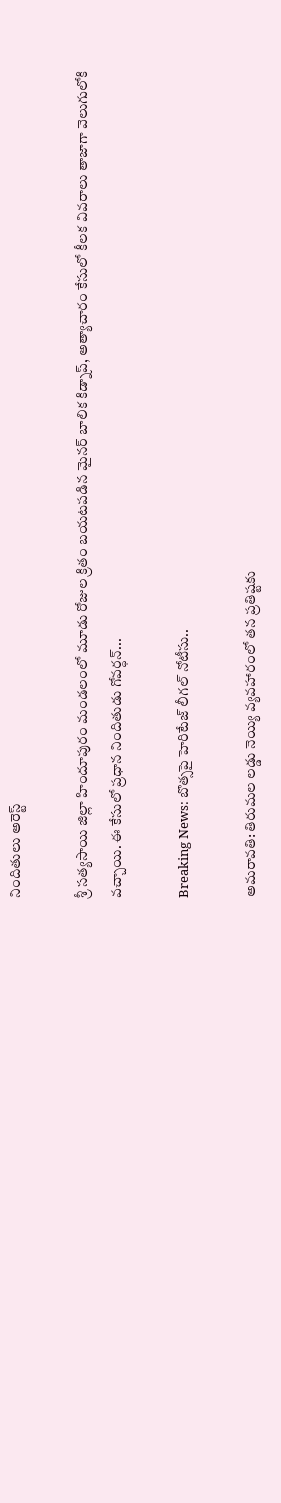నిందితులు అరెస్ట్

శ్రీ సత్యసాయి జిల్లా హిందూపురం మండలంలో మూడు రోజుల క్రితం బయటపడిన మైనర్ బాలిక కిడ్నాప్, అత్యాచారం కేసులో కీలక వివరాలు తాజాగా వెలుగులోకి వచ్చాయి. ఈ కేసులో ప్రధాన నిందితుడు గోవర్ధన్...

Breaking News: బొత్సపై హెరిటేజ్ లీగల్ నోటీసు..

అమరావతి: తిరుమల లడ్డు నెయ్యి వ్యవహారంలో తన ప్రతిష్టకు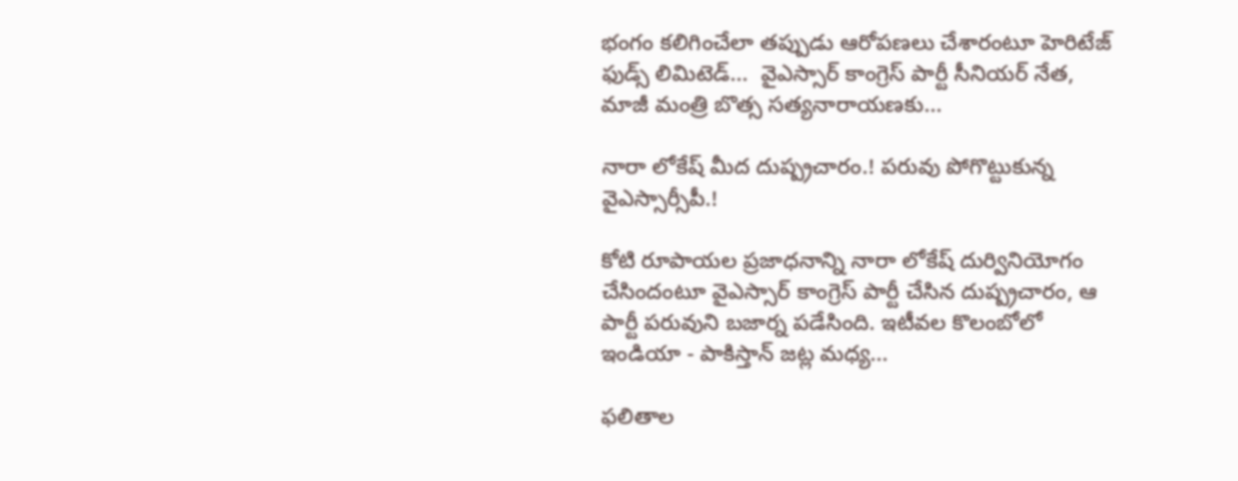భంగం కలిగించేలా తప్పుడు ఆరోపణలు చేశారంటూ హెరిటేజ్ ఫుడ్స్ లిమిటెడ్...  వైఎస్సార్ కాంగ్రెస్ పార్టీ సీనియర్ నేత, మాజీ మంత్రి బొత్స సత్యనారాయణకు...

నారా లోకేష్ మీద దుష్ప్రచారం.! పరువు పోగొట్టుకున్న వైఎస్సార్సీపీ.!

కోటి రూపాయల ప్రజాధనాన్ని నారా లోకేష్ దుర్వినియోగం చేసిందంటూ వైఎస్సార్ కాంగ్రెస్ పార్టీ చేసిన దుష్ప్రచారం, ఆ పార్టీ పరువుని బజార్న పడేసింది. ఇటీవల కొలంబోలో ఇండియా - పాకిస్తాన్ జట్ల మధ్య...

ఫలితాల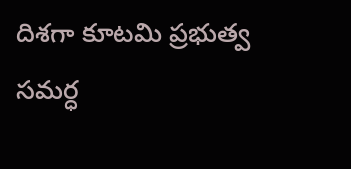దిశగా కూటమి ప్రభుత్వ సమర్ధ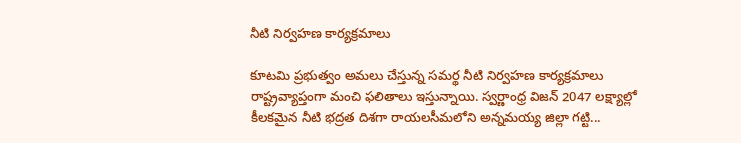నీటి నిర్వహణ కార్యక్రమాలు

కూటమి ప్రభుత్వం అమలు చేస్తున్న సమర్థ నీటి నిర్వహణ కార్యక్రమాలు రాష్ట్రవ్యాప్తంగా మంచి ఫలితాలు ఇస్తున్నాయి. స్వర్ణాంధ్ర విజన్ 2047 లక్ష్యాల్లో కీలకమైన నీటి భద్రత దిశగా రాయలసీమలోని అన్నమయ్య జిల్లా గట్టి...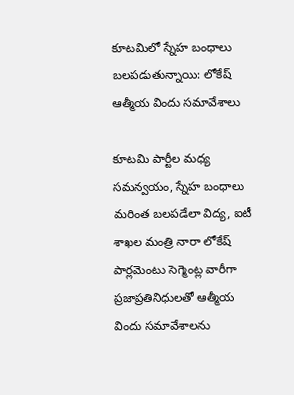కూటమిలో స్నేహ బంధాలు బలపడుతున్నాయి: లోకేష్ ఆత్మీయ విందు సమావేశాలు

కూటమి పార్టీల మధ్య సమన్వయం, స్నేహ బంధాలు మరింత బలపడేలా విద్య, ఐటీ శాఖల మంత్రి నారా లోకేష్ పార్లమెంటు సెగ్మెంట్ల వారీగా ప్రజాప్రతినిధులతో ఆత్మీయ విందు సమావేశాలను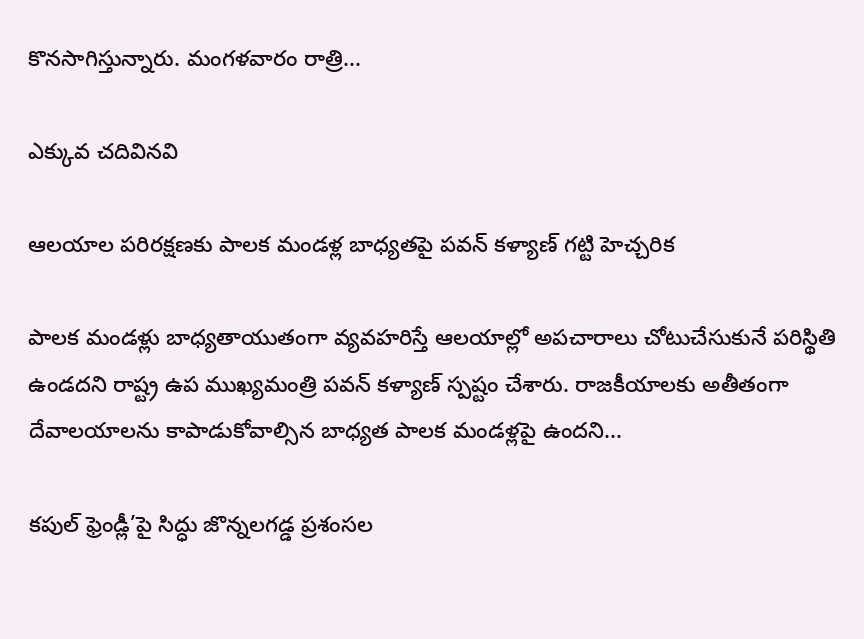కొనసాగిస్తున్నారు. మంగళవారం రాత్రి...

ఎక్కువ చదివినవి

ఆలయాల పరిరక్షణకు పాలక మండళ్ల బాధ్యతపై పవన్ కళ్యాణ్ గట్టి హెచ్చరిక

పాలక మండళ్లు బాధ్యతాయుతంగా వ్యవహరిస్తే ఆలయాల్లో అపచారాలు చోటుచేసుకునే పరిస్థితి ఉండదని రాష్ట్ర ఉప ముఖ్యమంత్రి పవన్ కళ్యాణ్ స్పష్టం చేశారు. రాజకీయాలకు అతీతంగా దేవాలయాలను కాపాడుకోవాల్సిన బాధ్యత పాలక మండళ్లపై ఉందని...

కపుల్ ఫ్రెండ్లీ’పై సిద్ధు జొన్నలగడ్డ ప్రశంసల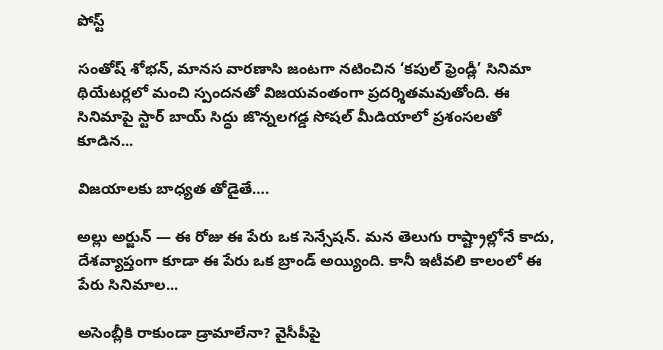పోస్ట్

సంతోష్ శోభన్, మానస వారణాసి జంటగా నటించిన ‘కపుల్ ఫ్రెండ్లీ’ సినిమా థియేటర్లలో మంచి స్పందనతో విజయవంతంగా ప్రదర్శితమవుతోంది. ఈ సినిమాపై స్టార్ బాయ్ సిద్ధు జొన్నలగడ్డ సోషల్ మీడియాలో ప్రశంసలతో కూడిన...

విజయాలకు బాధ్యత తోడైతే….

అల్లు అర్జున్ — ఈ రోజు ఈ పేరు ఒక సెన్సేషన్. మన తెలుగు రాష్ట్రాల్లోనే కాదు, దేశవ్యాప్తంగా కూడా ఈ పేరు ఒక బ్రాండ్ అయ్యింది. కానీ ఇటీవలి కాలంలో ఈ పేరు సినిమాల...

అసెంబ్లీకి రాకుండా డ్రామాలేనా? వైసీపీపై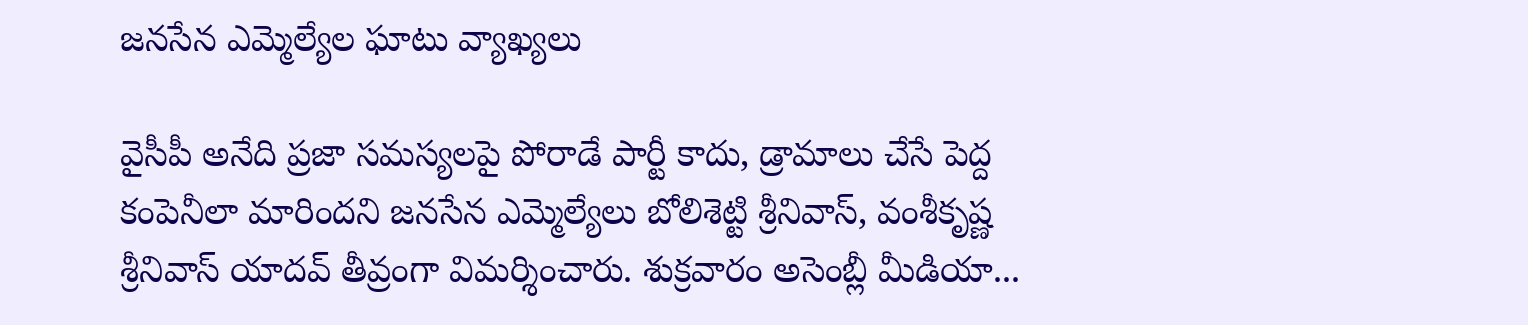జనసేన ఎమ్మెల్యేల ఘాటు వ్యాఖ్యలు

వైసీపీ అనేది ప్రజా సమస్యలపై పోరాడే పార్టీ కాదు, డ్రామాలు చేసే పెద్ద కంపెనీలా మారిందని జనసేన ఎమ్మెల్యేలు బోలిశెట్టి శ్రీనివాస్, వంశీకృష్ణ శ్రీనివాస్ యాదవ్ తీవ్రంగా విమర్శించారు. శుక్రవారం అసెంబ్లీ మీడియా...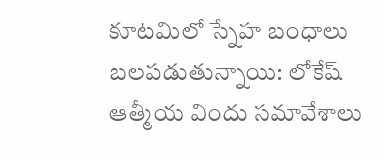కూటమిలో స్నేహ బంధాలు బలపడుతున్నాయి: లోకేష్ ఆత్మీయ విందు సమావేశాలు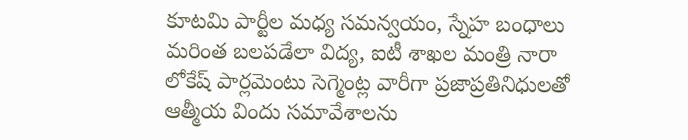కూటమి పార్టీల మధ్య సమన్వయం, స్నేహ బంధాలు మరింత బలపడేలా విద్య, ఐటీ శాఖల మంత్రి నారా లోకేష్ పార్లమెంటు సెగ్మెంట్ల వారీగా ప్రజాప్రతినిధులతో ఆత్మీయ విందు సమావేశాలను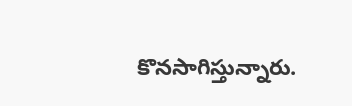కొనసాగిస్తున్నారు.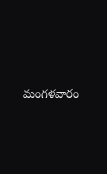మంగళవారం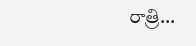రాత్రి...